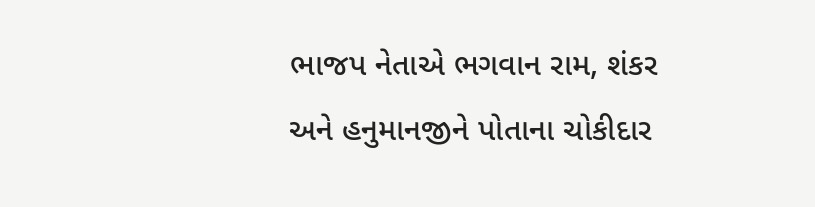ભાજપ નેતાએ ભગવાન રામ, શંકર અને હનુમાનજીને પોતાના ચોકીદાર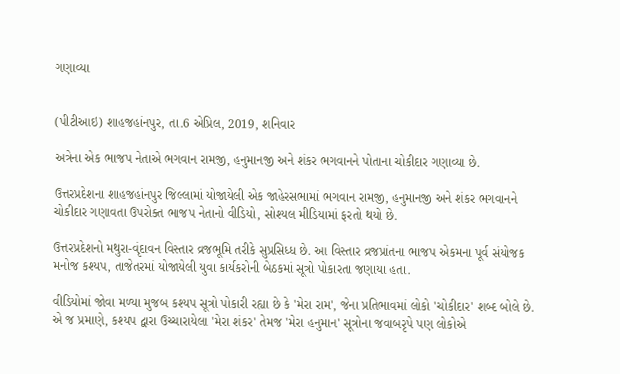ગણાવ્યા


(પીટીઆઇ) શાહજહાંનપુર, તા.6 એપ્રિલ, 2019, શનિવાર

અત્રેના એક ભાજપ નેતાએ ભગવાન રામજી, હનુમાનજી અને શંકર ભગવાનને પોતાના ચોકીદાર ગણાવ્યા છે.

ઉત્તરપ્રદેશના શાહજહાંનપુર જિલ્લામાં યોજાયેલી એક જાહેરસભામાં ભગવાન રામજી, હનુમાનજી અને શંકર ભગવાનને ચોકીદાર ગણાવતા ઉપરોક્ત ભાજપ નેતાનો વીડિયો, સોશ્યલ મીડિયામાં ફરતો થયો છે.

ઉત્તરપ્રદેશનો મથુરા-વૃંદાવન વિસ્તાર વ્રજભૂમિ તરીકે સુપ્રસિધ્ધ છે. આ વિસ્તાર વ્રજપ્રાંતના ભાજપ એકમના પૂર્વ સંયોજક મનોજ કશ્યપ, તાજેતરમાં યોજાયેલી યુવા કાર્યકરોની બેઠકમાં સૂત્રો પોકારતા જણાયા હતા.

વીડિયોમાં જોવા મળ્યા મુજબ કશ્યપ સૂત્રો પોકારી રહ્યા છે કે 'મેરા રામ', જેના પ્રતિભાવમાં લોકો 'ચોકીદાર' શબ્દ બોલે છે. એ જ પ્રમાણે, કશ્યપ દ્વારા ઉચ્ચારાયેલા 'મેરા શંકર' તેમજ 'મેરા હનુમાન' સૂત્રોના જવાબરૃપે પણ લોકોએ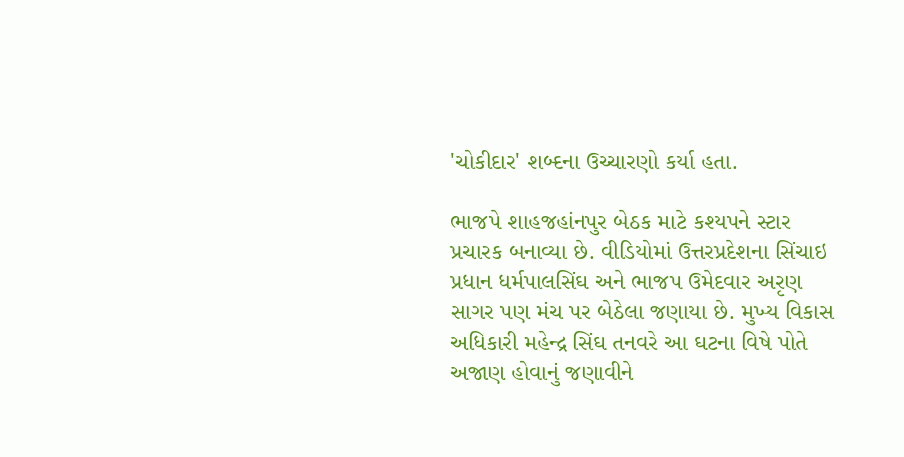'ચોકીદાર' શબ્દના ઉચ્ચારણો કર્યા હતા.

ભાજપે શાહજહાંનપુર બેઠક માટે કશ્યપને સ્ટાર પ્રચારક બનાવ્યા છે. વીડિયોમાં ઉત્તરપ્રદેશના સિંચાઇ પ્રધાન ધર્મપાલસિંઘ અને ભાજપ ઉમેદવાર અરૃણ સાગર પણ મંચ પર બેઠેલા જણાયા છે. મુખ્ય વિકાસ અધિકારી મહેન્દ્ર સિંઘ તનવરે આ ઘટના વિષે પોતે અજાણ હોવાનું જણાવીને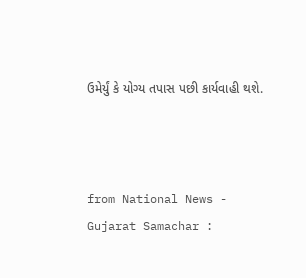ઉમેર્યું કે યોગ્ય તપાસ પછી કાર્યવાહી થશે.



from National News - Gujarat Samachar :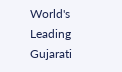World's Leading Gujarati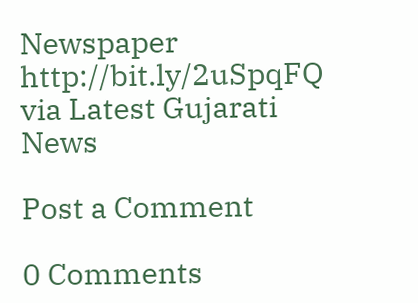Newspaper http://bit.ly/2uSpqFQ
via Latest Gujarati News

Post a Comment

0 Comments